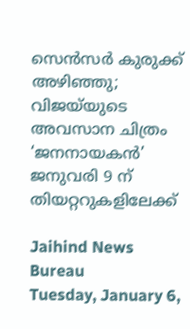സെന്‍സര്‍ കുരുക്ക് അഴിഞ്ഞു; വിജയ്‌യുടെ അവസാന ചിത്രം ‘ജനനായകന്‍’ ജനുവരി 9 ന് തിയറ്ററുകളിലേക്ക്

Jaihind News Bureau
Tuesday, January 6,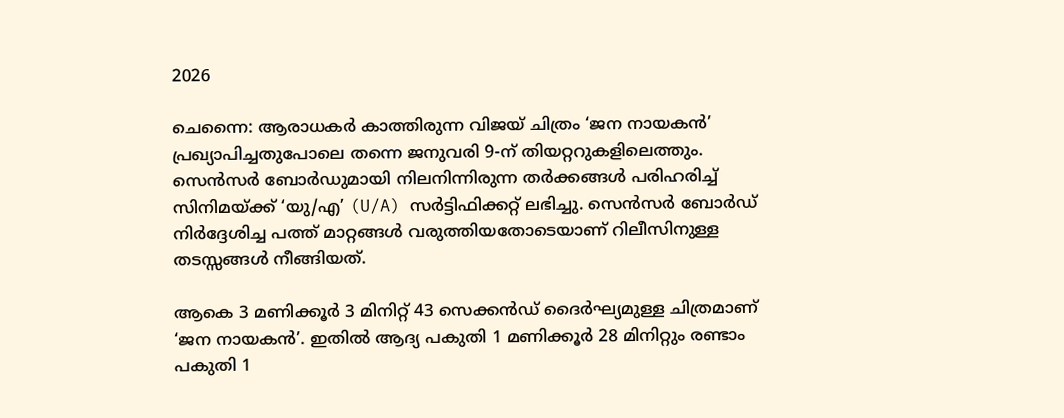2026

ചെന്നൈ: ആരാധകര്‍ കാത്തിരുന്ന വിജയ് ചിത്രം ‘ജന നായകന്‍’ പ്രഖ്യാപിച്ചതുപോലെ തന്നെ ജനുവരി 9-ന് തിയറ്ററുകളിലെത്തും. സെന്‍സര്‍ ബോര്‍ഡുമായി നിലനിന്നിരുന്ന തര്‍ക്കങ്ങള്‍ പരിഹരിച്ച് സിനിമയ്ക്ക് ‘യു/എ’ (U/A) സര്‍ട്ടിഫിക്കറ്റ് ലഭിച്ചു. സെന്‍സര്‍ ബോര്‍ഡ് നിര്‍ദ്ദേശിച്ച പത്ത് മാറ്റങ്ങള്‍ വരുത്തിയതോടെയാണ് റിലീസിനുള്ള തടസ്സങ്ങള്‍ നീങ്ങിയത്.

ആകെ 3 മണിക്കൂര്‍ 3 മിനിറ്റ് 43 സെക്കന്‍ഡ് ദൈര്‍ഘ്യമുള്ള ചിത്രമാണ് ‘ജന നായകന്‍’. ഇതില്‍ ആദ്യ പകുതി 1 മണിക്കൂര്‍ 28 മിനിറ്റും രണ്ടാം പകുതി 1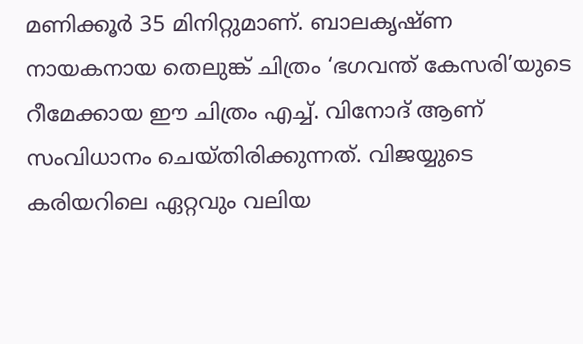മണിക്കൂര്‍ 35 മിനിറ്റുമാണ്. ബാലകൃഷ്ണ നായകനായ തെലുങ്ക് ചിത്രം ‘ഭഗവന്ത് കേസരി’യുടെ റീമേക്കായ ഈ ചിത്രം എച്ച്. വിനോദ് ആണ് സംവിധാനം ചെയ്തിരിക്കുന്നത്. വിജയ്യുടെ കരിയറിലെ ഏറ്റവും വലിയ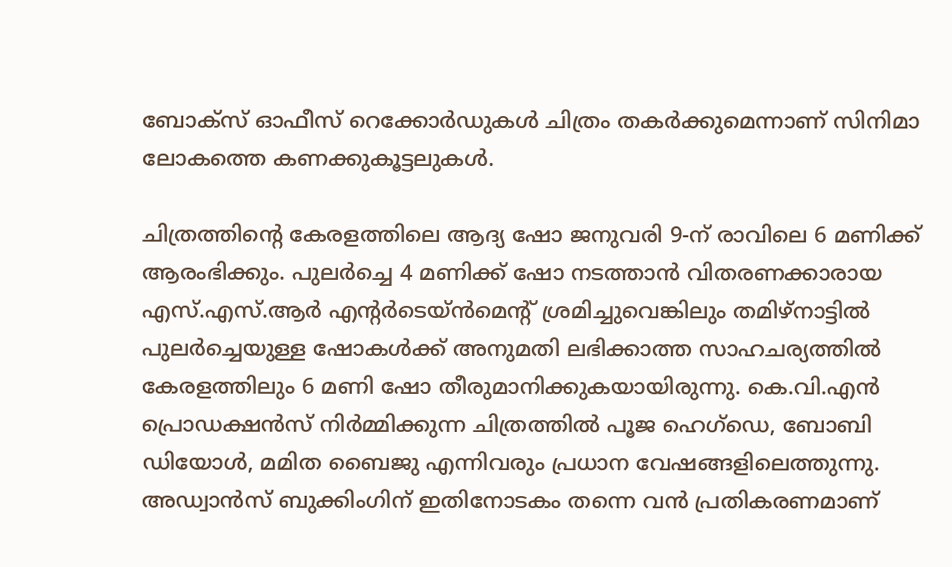ബോക്സ് ഓഫീസ് റെക്കോര്‍ഡുകള്‍ ചിത്രം തകര്‍ക്കുമെന്നാണ് സിനിമാ ലോകത്തെ കണക്കുകൂട്ടലുകള്‍.

ചിത്രത്തിന്റെ കേരളത്തിലെ ആദ്യ ഷോ ജനുവരി 9-ന് രാവിലെ 6 മണിക്ക് ആരംഭിക്കും. പുലര്‍ച്ചെ 4 മണിക്ക് ഷോ നടത്താന്‍ വിതരണക്കാരായ എസ്.എസ്.ആര്‍ എന്റര്‍ടെയ്ന്‍മെന്റ് ശ്രമിച്ചുവെങ്കിലും തമിഴ്നാട്ടില്‍ പുലര്‍ച്ചെയുള്ള ഷോകള്‍ക്ക് അനുമതി ലഭിക്കാത്ത സാഹചര്യത്തില്‍ കേരളത്തിലും 6 മണി ഷോ തീരുമാനിക്കുകയായിരുന്നു. കെ.വി.എന്‍ പ്രൊഡക്ഷന്‍സ് നിര്‍മ്മിക്കുന്ന ചിത്രത്തില്‍ പൂജ ഹെഗ്‌ഡെ, ബോബി ഡിയോള്‍, മമിത ബൈജു എന്നിവരും പ്രധാന വേഷങ്ങളിലെത്തുന്നു. അഡ്വാന്‍സ് ബുക്കിംഗിന് ഇതിനോടകം തന്നെ വന്‍ പ്രതികരണമാണ്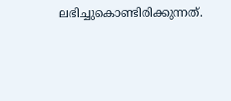ലഭിച്ചുകൊണ്ടിരിക്കുന്നത്.